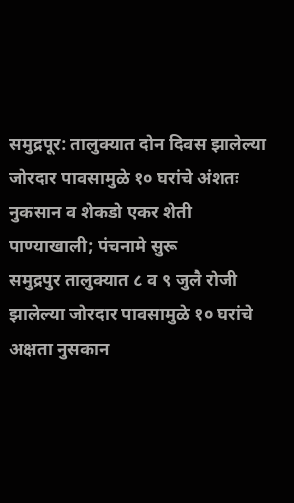समुद्रपूर: तालुक्यात दोन दिवस झालेल्या जोरदार पावसामुळे १० घरांचे अंशतः नुकसान व शेकडो एकर शेती पाण्याखाली; पंचनामे सुरू
समुद्रपुर तालुक्यात ८ व ९ जुलै रोजी झालेल्या जोरदार पावसामुळे १० घरांचे अक्षता नुसकान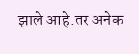झाले आहे.तर अनेक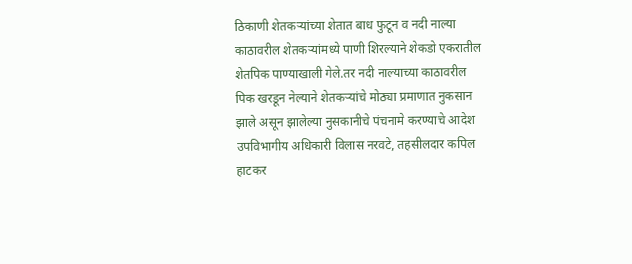ठिकाणी शेतकऱ्यांच्या शेतात बाध फुटून व नदी नाल्या काठावरील शेतकऱ्यांमध्ये पाणी शिरल्याने शेकडो एकरातील शेतपिक पाण्याखाली गेले.तर नदी नाल्याच्या काठावरील पिक खरडून नेल्याने शेतकऱ्यांचे मोठ्या प्रमाणात नुकसान झाले असून झालेल्या नुसकानीचे पंचनामे करण्याचे आदेश उपविभागीय अधिकारी विलास नरवटे, तहसीलदार कपिल हाटकर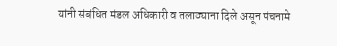यांनी संबंधित मंडल अधिकारी व तलाठ्याना दिले असून पंचनामे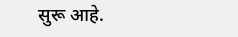सुरू आहे.